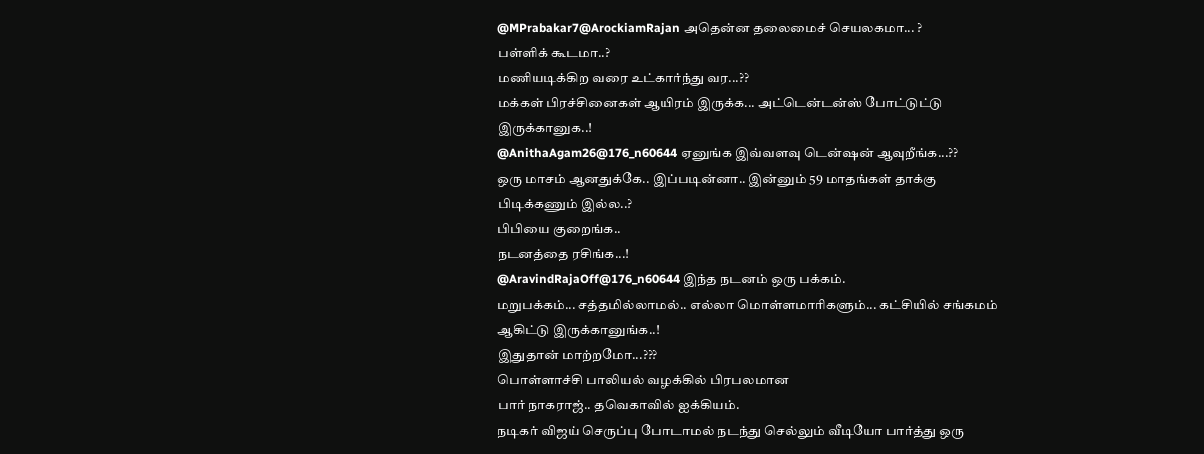@MPrabakar7@ArockiamRajan அதென்ன தலைமைச் செயலகமா... ?
பள்ளிக் கூடமா..?
மணியடிக்கிற வரை உட்கார்ந்து வர...??
மக்கள் பிரச்சினைகள் ஆயிரம் இருக்க... அட்டென்டன்ஸ் போட்டுட்டு இருக்கானுக..!
@AnithaAgam26@176_n60644 ஏனுங்க இவ்வளவு டென்ஷன் ஆவுறீங்க...??
ஒரு மாசம் ஆனதுக்கே.. இப்படின்னா.. இன்னும் 59 மாதங்கள் தாக்கு பிடிக்கணும் இல்ல..?
பிபியை குறைங்க..
நடனத்தை ரசிங்க...!
@AravindRajaOff@176_n60644 இந்த நடனம் ஒரு பக்கம்.
மறுபக்கம்... சத்தமில்லாமல்.. எல்லா மொள்ளமாரிகளும்... கட்சியில் சங்கமம் ஆகிட்டு இருக்கானுங்க..!
இதுதான் மாற்றமோ...???
பொள்ளாச்சி பாலியல் வழக்கில் பிரபலமான
பார் நாகராஜ்.. தவெகாவில் ஐக்கியம்.
நடிகர் விஜய் செருப்பு போடாமல் நடந்து செல்லும் வீடியோ பார்த்து ஒரு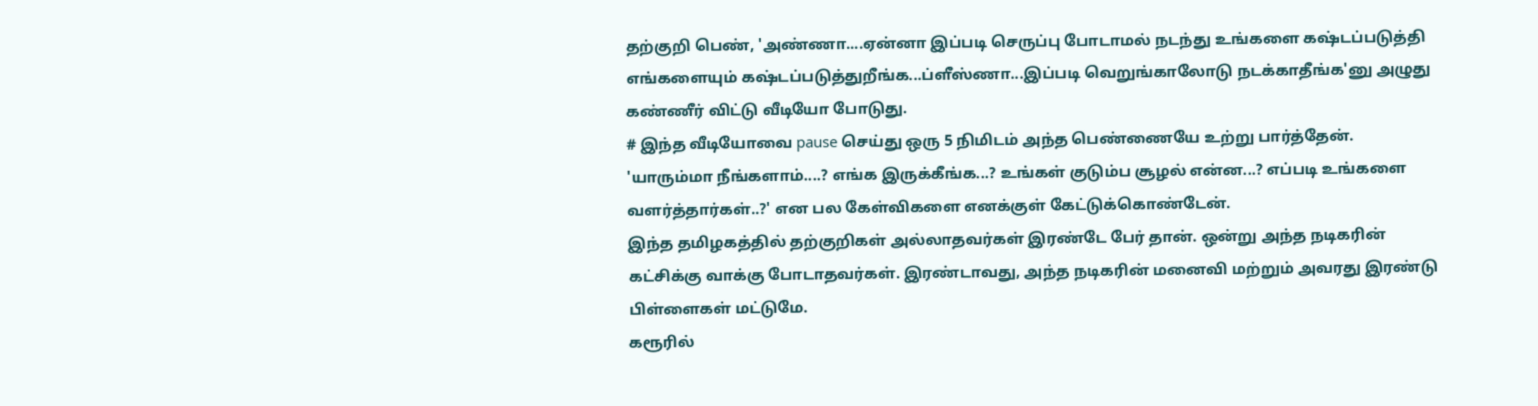தற்குறி பெண், 'அண்ணா....ஏன்னா இப்படி செருப்பு போடாமல் நடந்து உங்களை கஷ்டப்படுத்தி எங்களையும் கஷ்டப்படுத்துறீங்க...ப்ளீஸ்ணா...இப்படி வெறுங்காலோடு நடக்காதீங்க'னு அழுது கண்ணீர் விட்டு வீடியோ போடுது.
# இந்த வீடியோவை pause செய்து ஒரு 5 நிமிடம் அந்த பெண்ணையே உற்று பார்த்தேன். 'யாரும்மா நீங்களாம்....? எங்க இருக்கீங்க...? உங்கள் குடும்ப சூழல் என்ன...? எப்படி உங்களை வளர்த்தார்கள்..?' என பல கேள்விகளை எனக்குள் கேட்டுக்கொண்டேன்.
இந்த தமிழகத்தில் தற்குறிகள் அல்லாதவர்கள் இரண்டே பேர் தான். ஒன்று அந்த நடிகரின் கட்சிக்கு வாக்கு போடாதவர்கள். இரண்டாவது, அந்த நடிகரின் மனைவி மற்றும் அவரது இரண்டு பிள்ளைகள் மட்டுமே.
கரூரில்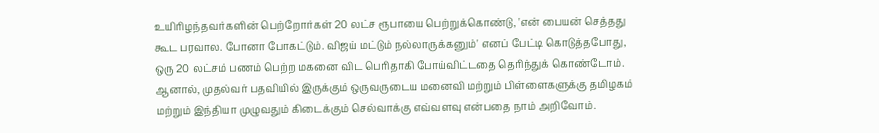உயிரிழந்தவர்களின் பெற்றோர்கள் 20 லட்ச ரூபாயை பெற்றுக்கொண்டு, 'என் பையன் செத்தது கூட பரவால. போனா போகட்டும். விஜய் மட்டும் நல்லாருக்கனும்' எனப் பேட்டி கொடுத்தபோது, ஒரு 20 லட்சம் பணம் பெற்ற மகனை விட பெரிதாகி போய்விட்டதை தெரிந்துக் கொண்டோம்.
ஆனால், முதல்வர் பதவியில் இருக்கும் ஒருவருடைய மனைவி மற்றும் பிள்ளைகளுக்கு தமிழகம் மற்றும் இந்தியா முழுவதும் கிடைக்கும் செல்வாக்கு எவ்வளவு என்பதை நாம் அறிவோம்.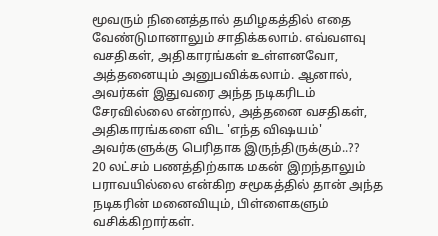மூவரும் நினைத்தால் தமிழகத்தில் எதை வேண்டுமானாலும் சாதிக்கலாம். எவ்வளவு வசதிகள், அதிகாரங்கள் உள்ளனவோ, அத்தனையும் அனுபவிக்கலாம். ஆனால், அவர்கள் இதுவரை அந்த நடிகரிடம் சேரவில்லை என்றால், அத்தனை வசதிகள், அதிகாரங்களை விட 'எந்த விஷயம்' அவர்களுக்கு பெரிதாக இருந்திருக்கும்..??
20 லட்சம் பணத்திற்காக மகன் இறந்தாலும் பராவயில்லை என்கிற சமூகத்தில் தான் அந்த நடிகரின் மனைவியும், பிள்ளைகளும் வசிக்கிறார்கள்.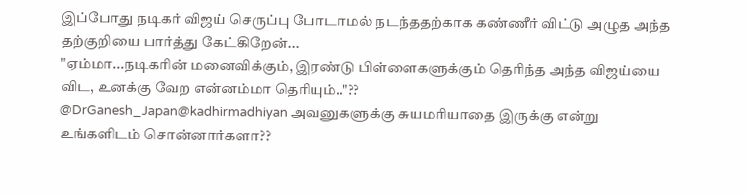இப்போது நடிகர் விஜய் செருப்பு போடாமல் நடந்ததற்காக கண்ணீர் விட்டு அழுத அந்த தற்குறியை பார்த்து கேட்கிறேன்...
"ஏம்மா...நடிகரின் மனைவிக்கும், இரண்டு பிள்ளைகளுக்கும் தெரிந்த அந்த விஜய்யை விட, உனக்கு வேற என்னம்மா தெரியும்.."??
@DrGanesh_Japan@kadhirmadhiyan அவனுகளுக்கு சுயமரியாதை இருக்கு என்று உங்களிடம் சொன்னார்களா??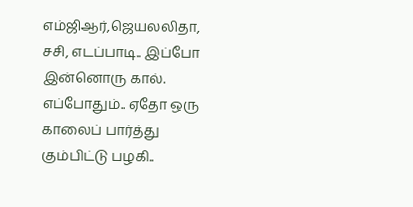எம்ஜிஆர்,ஜெயலலிதா, சசி, எடப்பாடி.. இப்போ இன்னொரு கால்.
எப்போதும்.. ஏதோ ஒரு காலைப் பார்த்து கும்பிட்டு பழகி..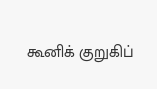கூனிக் குறுகிப்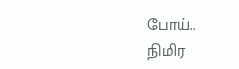போய்..
நிமிர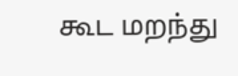கூட மறந்து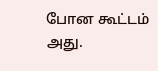போன கூட்டம் அது.